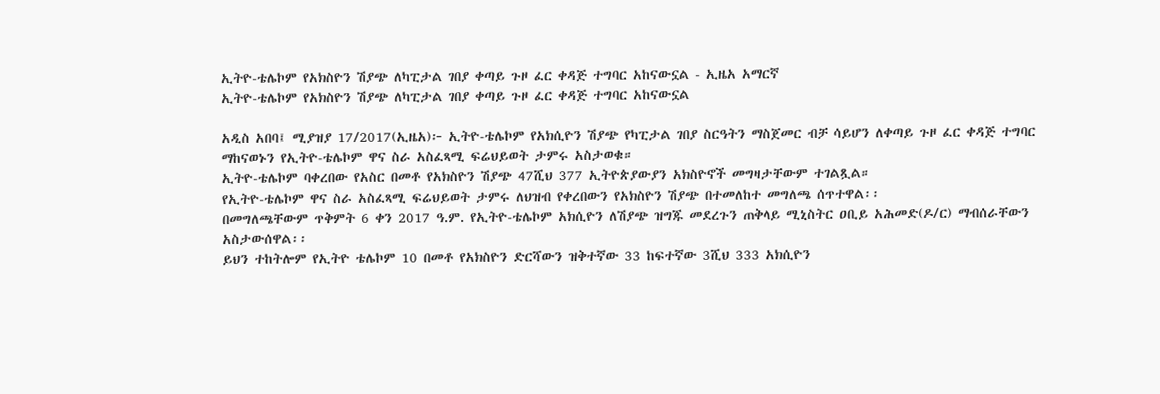ኢትዮ-ቴሌኮም የአክስዮን ሽያጭ ለካፒታል ገበያ ቀጣይ ጉዞ ፈር ቀዳጅ ተግባር አከናውኗል - ኢዜአ አማርኛ
ኢትዮ-ቴሌኮም የአክስዮን ሽያጭ ለካፒታል ገበያ ቀጣይ ጉዞ ፈር ቀዳጅ ተግባር አከናውኗል

አዲስ አበባ፤ ሚያዝያ 17/2017(ኢዜአ)፦ ኢትዮ-ቴሌኮም የአክሲዮን ሽያጭ የካፒታል ገበያ ስርዓትን ማስጀመር ብቻ ሳይሆን ለቀጣይ ጉዞ ፈር ቀዳጅ ተግባር ማከናወኑን የኢትዮ-ቴሌኮም ዋና ስራ አስፈጻሚ ፍሬህይወት ታምሩ አስታወቁ።
ኢትዮ-ቴሌኮም ባቀረበው የአስር በመቶ የአክስዮን ሽያጭ 47ሺህ 377 ኢትዮጵያውያን አክስዮኖች መግዛታቸውም ተገልጿል።
የኢትዮ-ቴሌኮም ዋና ስራ አስፈጻሚ ፍሬህይወት ታምሩ ለህዝብ የቀረበውን የአክስዮን ሽያጭ በተመለከተ መግለጫ ሰጥተዋል፡፡
በመግለጫቸውም ጥቅምት 6 ቀን 2017 ዓ.ም. የኢትዮ-ቴሌኮም አክሲዮን ለሽያጭ ዝግጁ መደረጉን ጠቅላይ ሚኒስትር ዐቢይ አሕመድ(ዶ/ር) ማብሰራቸውን አስታውሰዋል፡፡
ይህን ተከትሎም የኢትዮ ቴሌኮም 10 በመቶ የአክስዮን ድርሻውን ዝቅተኛው 33 ከፍተኛው 3ሺህ 333 አክሲዮን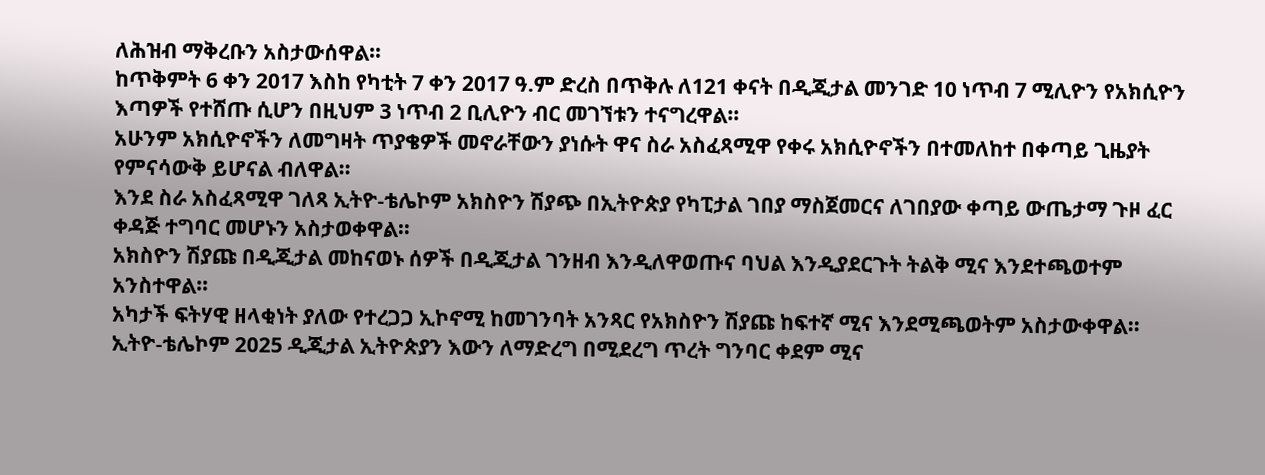ለሕዝብ ማቅረቡን አስታውሰዋል።
ከጥቅምት 6 ቀን 2017 እስከ የካቲት 7 ቀን 2017 ዓ.ም ድረስ በጥቅሉ ለ121 ቀናት በዲጂታል መንገድ 10 ነጥብ 7 ሚሊዮን የአክሲዮን እጣዎች የተሸጡ ሲሆን በዚህም 3 ነጥብ 2 ቢሊዮን ብር መገኘቱን ተናግረዋል።
አሁንም አክሲዮኖችን ለመግዛት ጥያቄዎች መኖራቸውን ያነሱት ዋና ስራ አስፈጻሚዋ የቀሩ አክሲዮኖችን በተመለከተ በቀጣይ ጊዜያት የምናሳውቅ ይሆናል ብለዋል፡፡
እንደ ስራ አስፈጻሚዋ ገለጻ ኢትዮ-ቴሌኮም አክስዮን ሽያጭ በኢትዮጵያ የካፒታል ገበያ ማስጀመርና ለገበያው ቀጣይ ውጤታማ ጉዞ ፈር ቀዳጅ ተግባር መሆኑን አስታወቀዋል።
አክስዮን ሽያጩ በዲጂታል መከናወኑ ሰዎች በዲጂታል ገንዘብ እንዲለዋወጡና ባህል እንዲያደርጉት ትልቅ ሚና እንደተጫወተም አንስተዋል።
አካታች ፍትሃዊ ዘላቂነት ያለው የተረጋጋ ኢኮኖሚ ከመገንባት አንጻር የአክስዮን ሽያጩ ከፍተኛ ሚና እንደሚጫወትም አስታውቀዋል፡፡
ኢትዮ-ቴሌኮም 2025 ዲጂታል ኢትዮጵያን እውን ለማድረግ በሚደረግ ጥረት ግንባር ቀደም ሚና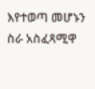እየተወጣ መሆኑን ስራ አስፈጻሚዋ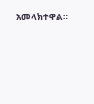አመላክተዋል።